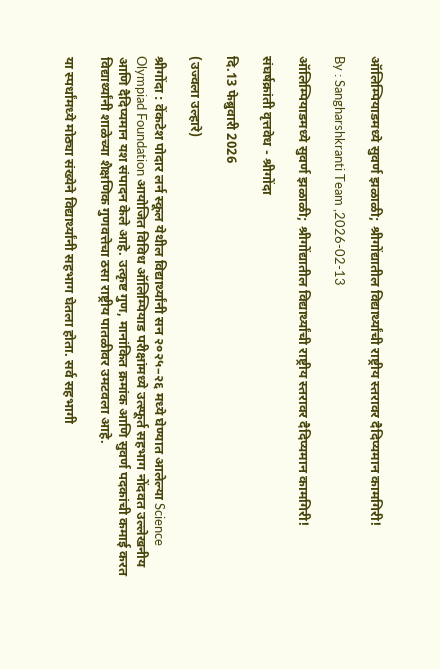ऑलिम्पियाडमध्ये सुवर्ण झळाळी; श्रीगोंद्यातील विद्यार्थ्यांची राष्ट्रीय स्तरावर दैदिप्यमान कामगिरी!

By : Sangharshkranti Team ,2026-02-13

ऑलिम्पियाडमध्ये सुवर्ण झळाळी; श्रीगोंद्यातील विद्यार्थ्यांची राष्ट्रीय स्तरावर दैदिप्यमान कामगिरी!

संघर्षक्रांती वृत्तवेध - श्रीगोंदा

दि.13 फेब्रुवारी 2026

(उज्वला उल्हारे)

श्रीगोंदा : वेंकटेश पोदार लर्न स्कूल येथील विद्यार्थ्यांनी सन २०२५–२६ मध्ये घेण्यात आलेल्या Science Olympiad Foundation आयोजित विविध ऑलिम्पियाड परीक्षांमध्ये उत्स्फूर्त सहभाग नोंदवत उल्लेखनीय आणि दैदिप्यमान यश संपादन केले आहे. उत्कृष्ट गुण, मानांकित क्रमांक आणि सुवर्ण पदकांची कमाई करत विद्यार्थ्यांनी शाळेच्या शैक्षणिक गुणवत्तेचा ठसा राष्ट्रीय पातळीवर उमटवला आहे.

या स्पर्धांमध्ये मोठ्या संख्येने विद्यार्थ्यांनी सहभाग घेतला होता. सर्व सहभागी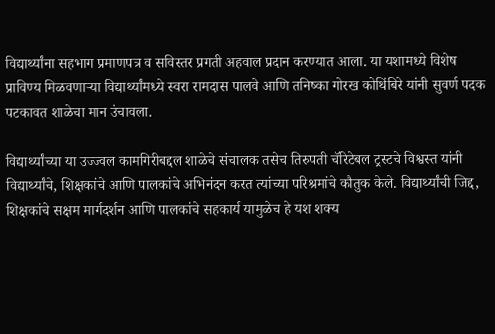विद्यार्थ्यांना सहभाग प्रमाणपत्र व सविस्तर प्रगती अहवाल प्रदान करण्यात आला. या यशामध्ये विशेष प्राविण्य मिळवणाऱ्या विद्यार्थ्यांमध्ये स्वरा रामदास पालवे आणि तनिष्का गोरख कोथिंबिरे यांनी सुवर्ण पदक पटकावत शाळेचा मान उंचावला.

विद्यार्थ्यांच्या या उज्ज्वल कामगिरीबद्दल शाळेचे संचालक तसेच तिरुपती चॅरिटेबल ट्रस्टचे विश्वस्त यांनी विद्यार्थ्यांचे, शिक्षकांचे आणि पालकांचे अभिनंदन करत त्यांच्या परिश्रमांचे कौतुक केले. विद्यार्थ्यांची जिद्द, शिक्षकांचे सक्षम मार्गदर्शन आणि पालकांचे सहकार्य यामुळेच हे यश शक्य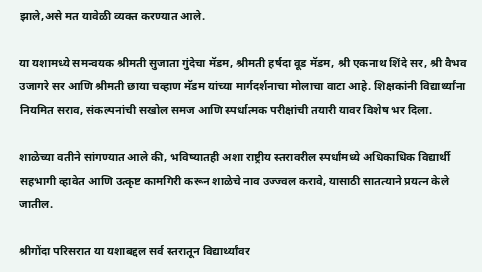झाले,असे मत यावेळी व्यक्त करण्यात आले.

या यशामध्ये समन्वयक श्रीमती सुजाता गुंदेचा मॅडम, श्रीमती हर्षदा वूड मॅडम, श्री एकनाथ शिंदे सर, श्री वैभव उजागरे सर आणि श्रीमती छाया चव्हाण मॅडम यांच्या मार्गदर्शनाचा मोलाचा वाटा आहे. शिक्षकांनी विद्यार्थ्यांना नियमित सराव, संकल्पनांची सखोल समज आणि स्पर्धात्मक परीक्षांची तयारी यावर विशेष भर दिला.

शाळेच्या वतीने सांगण्यात आले की, भविष्यातही अशा राष्ट्रीय स्तरावरील स्पर्धांमध्ये अधिकाधिक विद्यार्थी सहभागी व्हावेत आणि उत्कृष्ट कामगिरी करून शाळेचे नाव उज्ज्वल करावे, यासाठी सातत्याने प्रयत्न केले जातील.

श्रीगोंदा परिसरात या यशाबद्दल सर्व स्तरातून विद्यार्थ्यांवर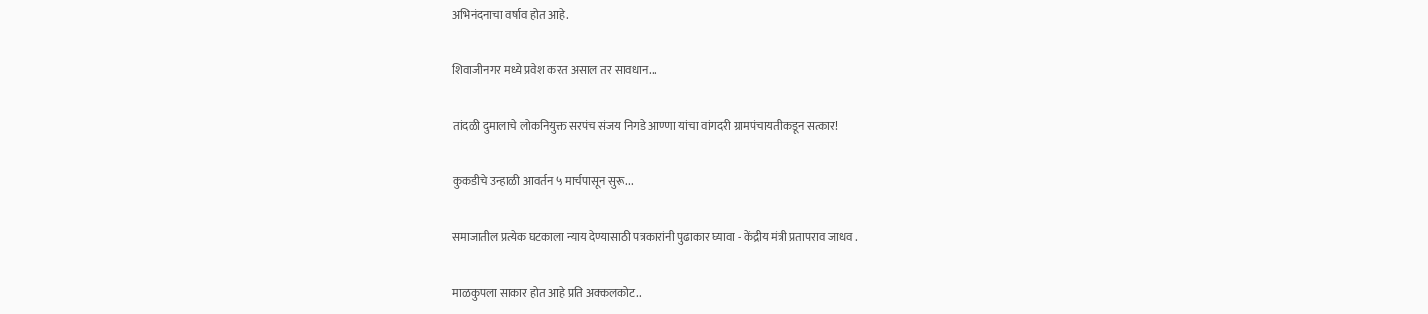अभिनंदनाचा वर्षाव होत आहे.

शिवाजीनगर मध्ये प्रवेश करत असाल तर सावधान...

तांदळी दुमालाचे लोकनियुक्त सरपंच संजय निगडे आण्णा यांचा वांगदरी ग्रामपंचायतीकडून सत्कार!

कुकडीचे उन्हाळी आवर्तन ५ मार्चपासून सुरू...

समाजातील प्रत्येक घटकाला न्याय देण्यासाठी पत्रकारांनी पुढाकार घ्यावा - केंद्रीय मंत्री प्रतापराव जाधव .

माळकुपला साकार होत आहे प्रति अक्कलकोट..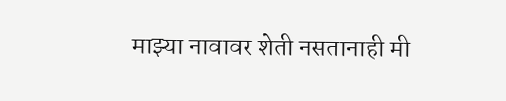माझ्या नावावर शेती नसतानाही मी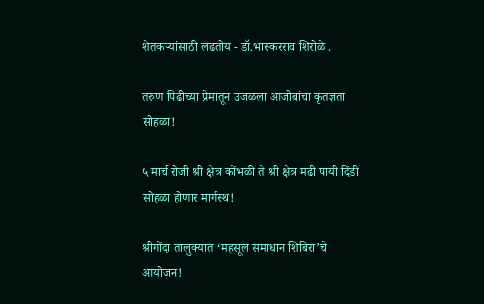शेतकऱ्यांसाठी लढतोय - डॉ.भास्करराव शिरोळे .

तरुण पिढीच्या प्रेमातून उजळला आजोबांचा कृतज्ञता सोहळा!

५ मार्च रोजी श्री क्षेत्र कोंभळी ते श्री क्षेत्र मढी पायी दिंडी सोहळा होणार मार्गस्थ!

श्रीगोंदा तालुक्यात ‘महसूल समाधान शिबिरा’चे आयोजन!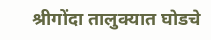श्रीगोंदा तालुक्यात घोडचे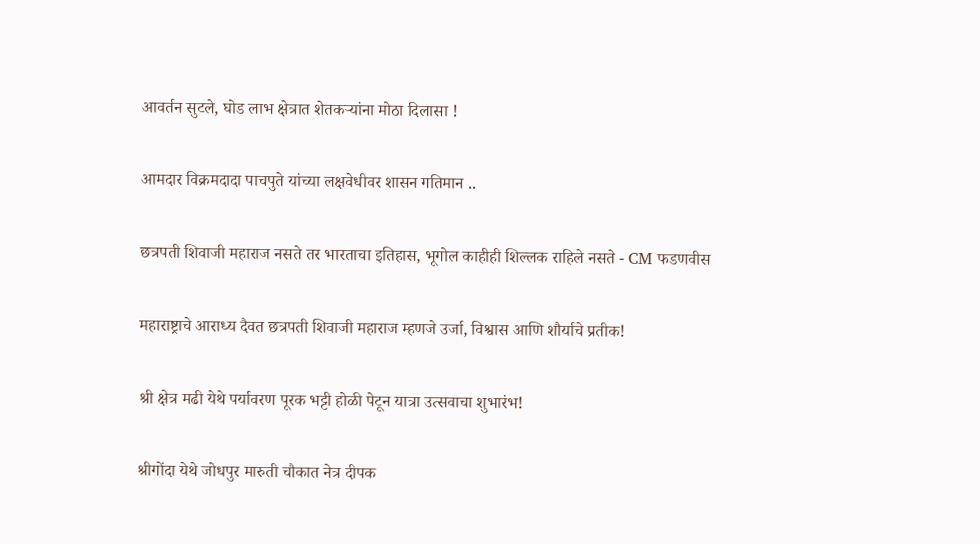आवर्तन सुटले, घोड लाभ क्षेत्रात शेतकऱ्यांना मोठा दिलासा !

आमदार विक्रमदादा पाचपुते यांच्या लक्षवेधीवर शासन गतिमान ..

छत्रपती शिवाजी महाराज नसते तर भारताचा इतिहास, भूगोल काहीही शिल्लक राहिले नसते - CM फडणवीस

महाराष्ट्राचे आराध्य दैवत छत्रपती शिवाजी महाराज म्हणजे उर्जा, विश्वास आणि शौर्याचे प्रतीक!

श्री क्षेत्र मढी येथे पर्यावरण पूरक भट्टी होळी पेटून यात्रा उत्सवाचा शुभारंभ!

श्रीगोंदा येथे जोधपुर मारुती चौकात नेत्र दीपक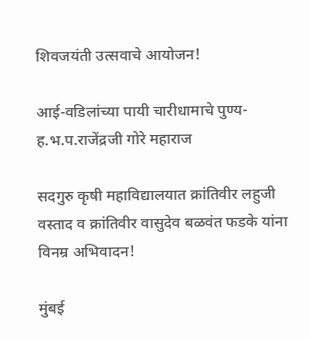शिवजयंती उत्सवाचे आयोजन!

आई-वडिलांच्या पायी चारीधामाचे पुण्य- ह.भ.प.राजेंद्रजी गोरे महाराज

सदगुरु कृषी महाविद्यालयात क्रांतिवीर लहुजी वस्ताद व क्रांतिवीर वासुदेव बळवंत फडके यांना विनम्र अभिवादन!

मुंबई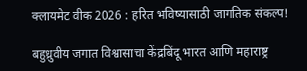क्लायमेट वीक 2026 : हरित भविष्यासाठी जागतिक संकल्प!

बहुध्रुवीय जगात विश्वासाचा केंद्रबिंदू भारत आणि महाराष्ट्र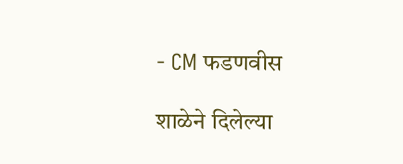- CM फडणवीस

शाळेने दिलेल्या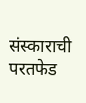संस्काराची परतफेड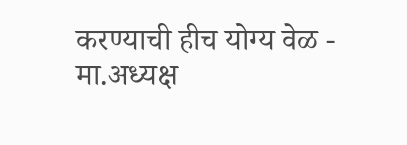करण्याची हीच योग्य वेळ - मा.अध्यक्ष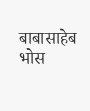बाबासाहेब भोस